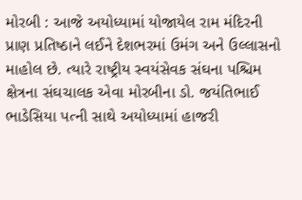મોરબી : આજે અયોધ્યામાં યોજાયેલ રામ મંદિરની પ્રાણ પ્રતિષ્ઠાને લઈને દેશભરમાં ઉમંગ અને ઉલ્લાસનો માહોલ છે. ત્યારે રાષ્ટ્રીય સ્વયંસેવક સંઘના પશ્ચિમ ક્ષેત્રના સંઘચાલક એવા મોરબીના ડો. જયંતિભાઈ ભાડેસિયા પત્ની સાથે અયોધ્યામાં હાજરી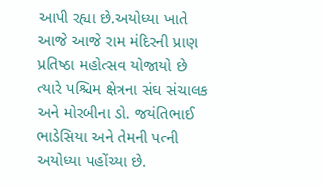આપી રહ્યા છે.અયોધ્યા ખાતે આજે આજે રામ મંદિરની પ્રાણ પ્રતિષ્ઠા મહોત્સવ યોજાયો છે ત્યારે પશ્ચિમ ક્ષેત્રના સંઘ સંચાલક અને મોરબીના ડો. જયંતિભાઈ ભાડેસિયા અને તેમની પત્ની અયોધ્યા પહોંચ્યા છે.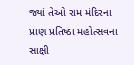જ્યાં તેઓ રામ મંદિરના પ્રાણ પ્રતિષ્ઠા મહોત્સવના સાક્ષી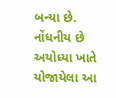બન્યા છે. નોંધનીય છે અયોધ્યા ખાતે યોજાયેલા આ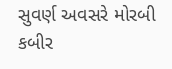સુવર્ણ અવસરે મોરબી કબીર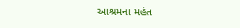આશ્રમના મહંત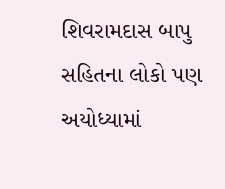શિવરામદાસ બાપુ સહિતના લોકો પણ અયોધ્યામાં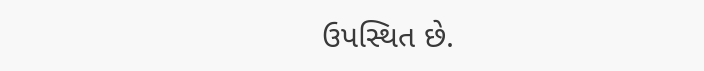ઉપસ્થિત છે.